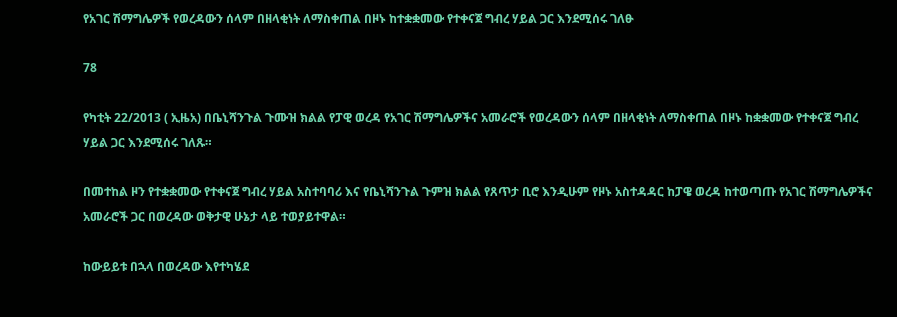የአገር ሽማግሌዎች የወረዳውን ሰላም በዘላቂነት ለማስቀጠል በዞኑ ከተቋቋመው የተቀናጀ ግብረ ሃይል ጋር እንደሚሰሩ ገለፁ

78

የካቲት 22/2013 ( ኢዜአ) በቤኒሻንጉል ጉሙዝ ክልል የፓዊ ወረዳ የአገር ሽማግሌዎችና አመራሮች የወረዳውን ሰላም በዘላቂነት ለማስቀጠል በዞኑ ከቋቋመው የተቀናጀ ግብረ ሃይል ጋር እንደሚሰሩ ገለጹ።

በመተከል ዞን የተቋቋመው የተቀናጀ ግብረ ሃይል አስተባባሪ እና የቤኒሻንጉል ጉምዝ ክልል የጸጥታ ቢሮ እንዲሁም የዞኑ አስተዳዳር ከፓዌ ወረዳ ከተወጣጡ የአገር ሽማግሌዎችና አመራሮች ጋር በወረዳው ወቅታዊ ሁኔታ ላይ ተወያይተዋል።

ከውይይቱ በኋላ በወረዳው እየተካሄደ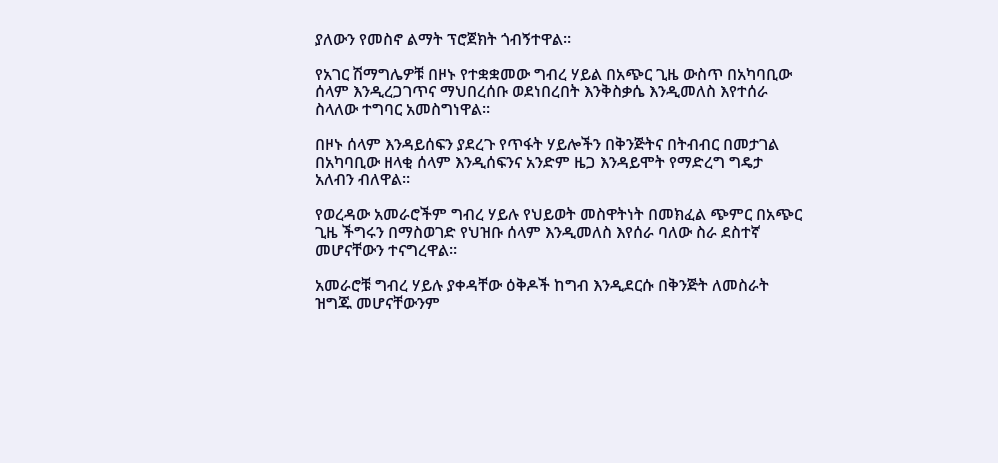ያለውን የመስኖ ልማት ፕሮጀክት ጎብኝተዋል።

የአገር ሽማግሌዎቹ በዞኑ የተቋቋመው ግብረ ሃይል በአጭር ጊዜ ውስጥ በአካባቢው ሰላም እንዲረጋገጥና ማህበረሰቡ ወደነበረበት እንቅስቃሴ እንዲመለስ እየተሰራ ስላለው ተግባር አመስግነዋል።

በዞኑ ሰላም እንዳይሰፍን ያደረጉ የጥፋት ሃይሎችን በቅንጅትና በትብብር በመታገል በአካባቢው ዘላቂ ሰላም እንዲሰፍንና አንድም ዜጋ እንዳይሞት የማድረግ ግዴታ አለብን ብለዋል።

የወረዳው አመራሮችም ግብረ ሃይሉ የህይወት መስዋትነት በመክፈል ጭምር በአጭር ጊዜ ችግሩን በማስወገድ የህዝቡ ሰላም እንዲመለስ እየሰራ ባለው ስራ ደስተኛ መሆናቸውን ተናግረዋል።

አመራሮቹ ግብረ ሃይሉ ያቀዳቸው ዕቅዶች ከግብ እንዲደርሱ በቅንጅት ለመስራት ዝግጁ መሆናቸውንም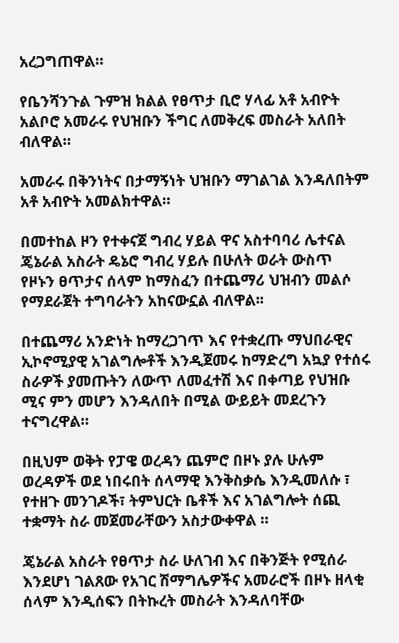አረጋግጠዋል።

የቤንሻንጉል ጉምዝ ክልል የፀጥታ ቢሮ ሃላፊ አቶ አብዮት አልቦሮ አመራሩ የህዝቡን ችግር ለመቅረፍ መስራት አለበት ብለዋል።

አመራሩ በቅንነትና በታማኝነት ህዝቡን ማገልገል እንዳለበትም አቶ አብዮት አመልክተዋል።

በመተከል ዞን የተቀናጀ ግብረ ሃይል ዋና አስተባባሪ ሌተናል ጄኔራል አስራት ዴኔሮ ግብረ ሃይሉ በሁለት ወራት ውስጥ የዞኑን ፀጥታና ሰላም ከማስፈን በተጨማሪ ህዝብን መልሶ የማደራጀት ተግባራትን አከናውኗል ብለዋል፡፡

በተጨማሪ አንድነት ከማረጋገጥ እና የተቋረጡ ማህበራዊና ኢኮኖሚያዊ አገልግሎቶች እንዲጀመሩ ከማድረግ አኳያ የተሰሩ ስራዎች ያመጡትን ለውጥ ለመፈተሽ እና በቀጣይ የህዝቡ ሚና ምን መሆን እንዳለበት በሚል ውይይት መደረጉን ተናግረዋል።

በዚህም ወቅት የፓዌ ወረዳን ጨምሮ በዞኑ ያሉ ሁሉም ወረዳዎች ወደ ነበሩበት ሰላማዊ እንቅስቃሴ እንዲመለሱ ፣ የተዘጉ መንገዶች፣ ትምህርት ቤቶች እና አገልግሎት ሰጪ ተቋማት ስራ መጀመራቸውን አስታውቀዋል ።

ጄኔራል አስራት የፀጥታ ስራ ሁለገብ እና በቅንጅት የሚሰራ እንደሆነ ገልጸው የአገር ሽማግሌዎችና አመራሮች በዞኑ ዘላቂ ሰላም እንዲሰፍን በትኩረት መስራት እንዳለባቸው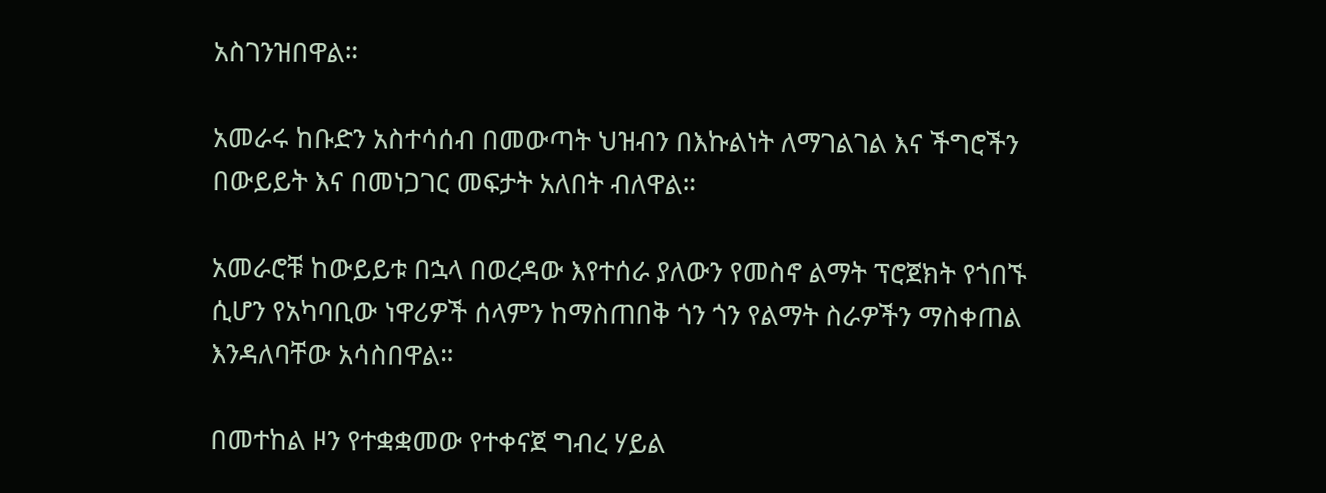አስገንዝበዋል።

አመራሩ ከቡድን አስተሳሰብ በመውጣት ህዝብን በእኩልነት ለማገልገል እና ችግሮችን በውይይት እና በመነጋገር መፍታት አለበት ብለዋል።

አመራሮቹ ከውይይቱ በኋላ በወረዳው እየተሰራ ያለውን የመስኖ ልማት ፕሮጀክት የጎበኙ ሲሆን የአካባቢው ነዋሪዎች ሰላምን ከማስጠበቅ ጎን ጎን የልማት ስራዎችን ማስቀጠል እንዳለባቸው አሳስበዋል።

በመተከል ዞን የተቋቋመው የተቀናጀ ግብረ ሃይል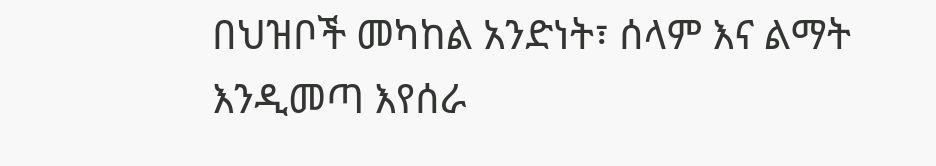በህዝቦች መካከል አንድነት፣ ሰላም እና ልማት እንዲመጣ እየሰራ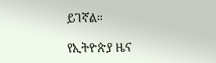ይገኛል።

የኢትዮጵያ ዜና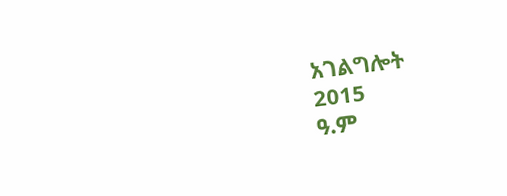አገልግሎት
2015
ዓ.ም